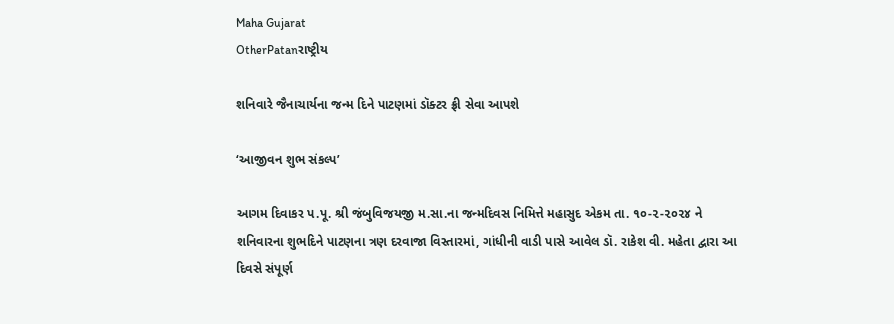Maha Gujarat
OtherPatanરાષ્ટ્રીય

શનિવારે જૈનાચાર્યના જન્મ દિને પાટણમાં ડૉક્ટર ફ્રી સેવા આપશે

‘આજીવન શુભ સંકલ્પ’

આગમ દિવાકર પ.પૂ. શ્રી જંબુવિજયજી મ.સા.ના જન્મદિવસ નિમિત્તે મહાસુદ એકમ તા. ૧૦-૨-૨૦૨૪ ને શનિવારના શુભદિને પાટણના ત્રણ દરવાજા વિસ્તારમાં, ગાંધીની વાડી પાસે આવેલ ડૉ. રાકેશ વી. મહેતા દ્વારા આ દિવસે સંપૂર્ણ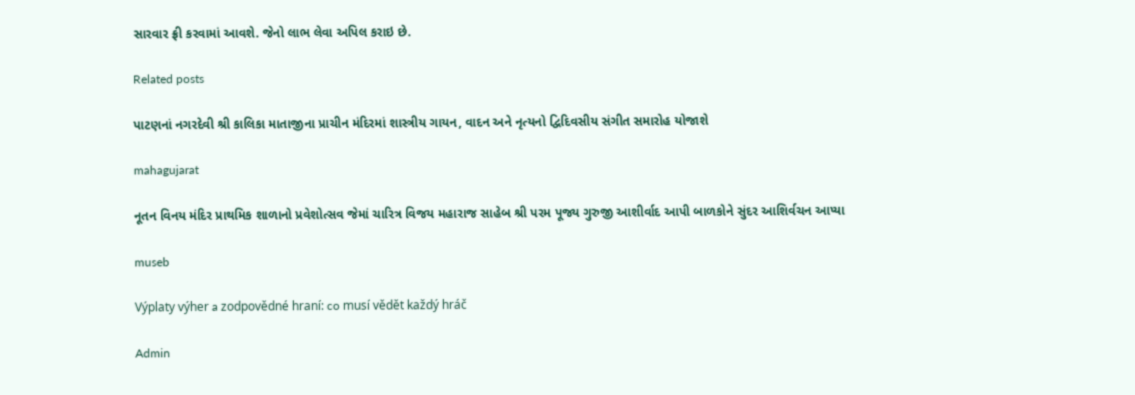સારવાર ફ્રી કરવામાં આવશે. જેનો લાભ લેવા અપિલ કરાઇ છે.

Related posts

પાટણનાં નગરદેવી શ્રી કાલિકા માતાજીના પ્રાચીન મંદિરમાં શાસ્ત્રીય ગાયન, વાદન અને નૃત્યનો દ્વિદિવસીય સંગીત સમારોહ યોજાશે

mahagujarat

નૂતન વિનય મંદિર પ્રાથમિક શાળાનો પ્રવેશોત્સવ જેમાં ચારિત્ર વિજય મહારાજ સાહેબ શ્રી પરમ પૂજ્ય ગુરુજી આશીર્વાદ આપી બાળકોને સુંદર આશિર્વચન આપ્યા

museb

Výplaty výher a zodpovědné hraní: co musí vědět každý hráč

Admin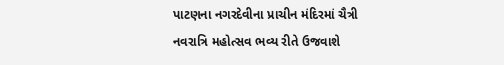પાટણના નગરદેવીના પ્રાચીન મંદિરમાં ચૈત્રી નવરાત્રિ મહોત્સવ ભવ્ય રીતે ઉજવાશે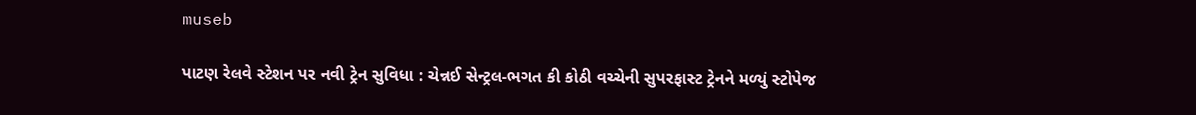museb

પાટણ રેલવે સ્ટેશન પર નવી ટ્રેન સુવિધા : ચેન્નઈ સેન્ટ્રલ-ભગત કી કોઠી વચ્ચેની સુપરફાસ્ટ ટ્રેનને મળ્યું સ્ટોપેજ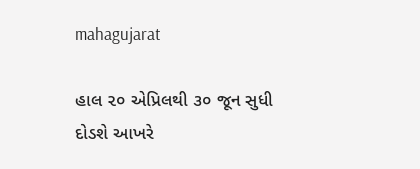mahagujarat

હાલ ૨૦ એપ્રિલથી ૩૦ જૂન સુધી દોડશે આખરે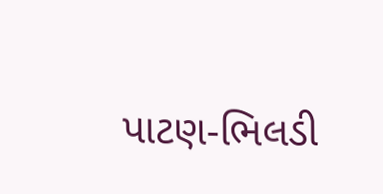પાટણ-ભિલડી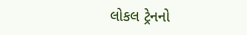લોકલ ટ્રેનનો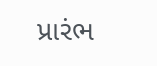પ્રારંભ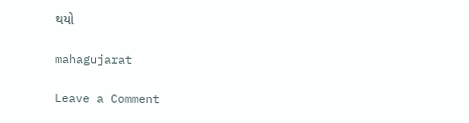થયો

mahagujarat

Leave a Comment